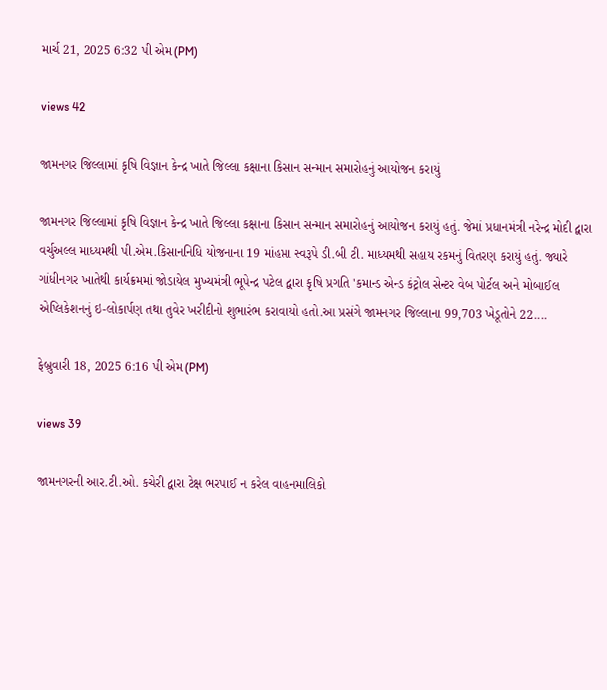માર્ચ 21, 2025 6:32 પી એમ(PM)

views 42

જામનગર જિલ્લામાં કૃષિ વિજ્ઞાન કેન્દ્ર ખાતે જિલ્લા કક્ષાના કિસાન સન્માન સમારોહનું આયોજન કરાયું

જામનગર જિલ્લામાં કૃષિ વિજ્ઞાન કેન્દ્ર ખાતે જિલ્લા કક્ષાના કિસાન સન્માન સમારોહનું આયોજન કરાયું હતું. જેમાં પ્રધાનમંત્રી નરેન્દ્ર મોદી દ્વારા વર્ચુઅલ્લ માધ્યમથી પી.એમ.કિસાનનિધિ યોજનાના 19 માંહપ્તા સ્વરૂપે ડી.બી ટી. માધ્યમથી સહાય રકમનું વિતરણ કરાયું હતું. જ્યારે ગાંધીનગર ખાતેથી કાર્યક્રમમાં જોડાયેલ મુખ્યમંત્રી ભૂપેન્દ્ર પટેલ દ્વારા કૃષિ પ્રગતિ 'કમાન્ડ એન્ડ કંટ્રોલ સેન્ટર વેબ પોર્ટલ અને મોબાઈલ એપ્લિકેશનનું ઇ-લોકાર્પણ તથા તુવેર ખરીદીનો શુભારંભ કરાવાયો હતો.આ પ્રસંગે જામનગર જિલ્લાના 99,703 ખેડૂતોને 22....

ફેબ્રુવારી 18, 2025 6:16 પી એમ(PM)

views 39

જામનગરની આર.ટી.ઓ. કચેરી દ્વારા ટેક્ષ ભરપાઈ ન કરેલ વાહનમાલિકો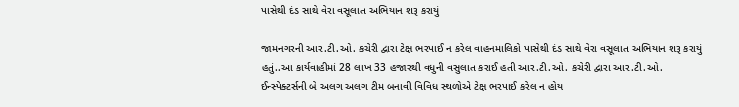પાસેથી દંડ સાથે વેરા વસૂલાત અભિયાન શરૂ કરાયું

જામનગરની આર.ટી.ઓ. કચેરી દ્વારા ટેક્ષ ભરપાઈ ન કરેલ વાહનમાલિકો પાસેથી દંડ સાથે વેરા વસૂલાત અભિયાન શરૂ કરાયું હતું..આ કાર્યવાહીમાં 28 લાખ 33 હજારથી વધુની વસુલાત કરાઈ હતી આર.ટી.ઓ. કચેરી દ્વારા આર.ટી.ઓ. ઈન્સ્પેક્ટર્સની બે અલગ અલગ ટીમ બનાવી વિવિધ સ્થળોએ ટેક્ષ ભરપાઈ કરેલ ન હોય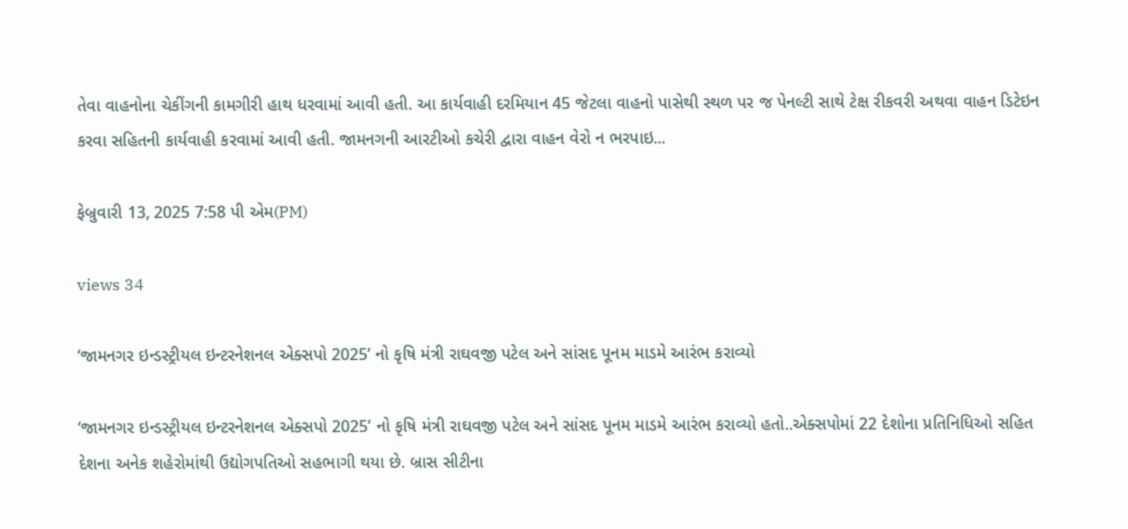તેવા વાહનોના ચેકીંગની કામગીરી હાથ ધરવામાં આવી હતી. આ કાર્યવાહી દરમિયાન 45 જેટલા વાહનો પાસેથી સ્થળ પર જ પેનલ્ટી સાથે ટેક્ષ રીકવરી અથવા વાહન ડિટેઇન કરવા સહિતની કાર્યવાહી કરવામાં આવી હતી. જામનગની આરટીઓ કચેરી દ્વારા વાહન વેરો ન ભરપાઇ...

ફેબ્રુવારી 13, 2025 7:58 પી એમ(PM)

views 34

‘જામનગર ઇન્ડસ્ટ્રીયલ ઇન્ટરનેશનલ એક્સપો 2025’ નો કૃષિ મંત્રી રાઘવજી પટેલ અને સાંસદ પૂનમ માડમે આરંભ કરાવ્યો

‘જામનગર ઇન્ડસ્ટ્રીયલ ઇન્ટરનેશનલ એક્સપો 2025’ નો કૃષિ મંત્રી રાઘવજી પટેલ અને સાંસદ પૂનમ માડમે આરંભ કરાવ્યો હતો..એક્સપોમાં 22 દેશોના પ્રતિનિધિઓ સહિત દેશના અનેક શહેરોમાંથી ઉદ્યોગપતિઓ સહભાગી થયા છે. બ્રાસ સીટીના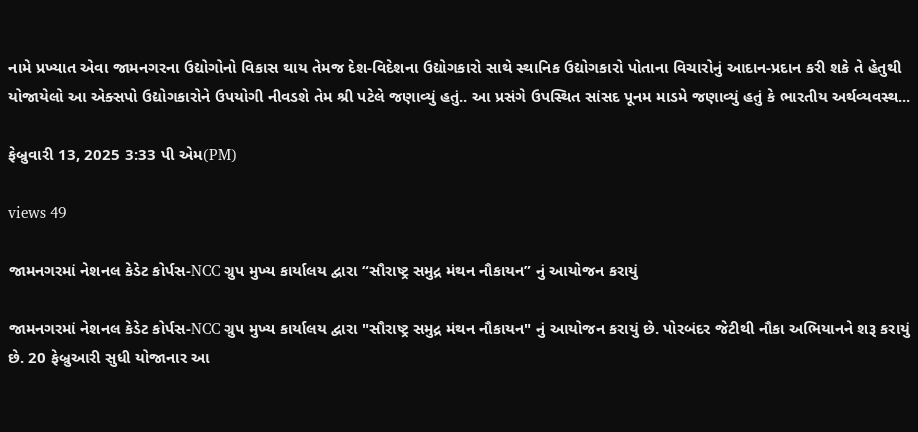નામે પ્રખ્યાત એવા જામનગરના ઉદ્યોગોનો વિકાસ થાય તેમજ દેશ-વિદેશના ઉદ્યોગકારો સાથે સ્થાનિક ઉદ્યોગકારો પોતાના વિચારોનું આદાન-પ્રદાન કરી શકે તે હેતુથી યોજાયેલો આ એક્સપો ઉદ્યોગકારોને ઉપયોગી નીવડશે તેમ શ્રી પટેલે જણાવ્યું હતું.. આ પ્રસંગે ઉપસ્થિત સાંસદ પૂનમ માડમે જણાવ્યું હતું કે ભારતીય અર્થવ્યવસ્થ...

ફેબ્રુવારી 13, 2025 3:33 પી એમ(PM)

views 49

જામનગરમાં નેશનલ કેડેટ કોર્પસ-NCC ગ્રુપ મુખ્ય કાર્યાલય દ્વારા “સૌરાષ્ટ્ર સમુદ્ર મંથન નૌકાયન” નું આયોજન કરાયું

જામનગરમાં નેશનલ કેડેટ કોર્પસ-NCC ગ્રુપ મુખ્ય કાર્યાલય દ્વારા "સૌરાષ્ટ્ર સમુદ્ર મંથન નૌકાયન" નું આયોજન કરાયું છે. પોરબંદર જેટીથી નૌકા અભિયાનને શરૂ કરાયું છે. 20 ફેબ્રુઆરી સુધી યોજાનાર આ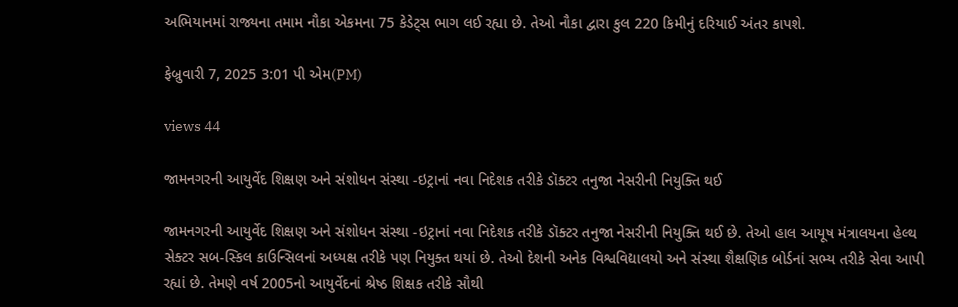અભિયાનમાં રાજ્યના તમામ નૌકા એકમના 75 કેડેટ્સ ભાગ લઈ રહ્યા છે. તેઓ નૌકા દ્વારા કુલ 220 કિમીનું દરિયાઈ અંતર કાપશે.

ફેબ્રુવારી 7, 2025 3:01 પી એમ(PM)

views 44

જામનગરની આયુર્વેદ શિક્ષણ અને સંશોધન સંસ્થા -ઇટ્રાનાં નવા નિદેશક તરીકે ડૉક્ટર તનુજા નેસરીની નિયુક્તિ થઈ

જામનગરની આયુર્વેદ શિક્ષણ અને સંશોધન સંસ્થા -ઇટ્રાનાં નવા નિદેશક તરીકે ડૉક્ટર તનુજા નેસરીની નિયુક્તિ થઈ છે. તેઓ હાલ આયૂષ મંત્રાલયના હેલ્થ સેક્ટર સબ-સ્કિલ કાઉન્સિલનાં અધ્યક્ષ તરીકે પણ નિયુક્ત થયાં છે. તેઓ દેશની અનેક વિશ્વવિદ્યાલયો અને સંસ્થા શૈક્ષણિક બોર્ડનાં સભ્ય તરીકે સેવા આપી રહ્યાં છે. તેમણે વર્ષ 2005નો આયુર્વેદનાં શ્રેષ્ઠ શિક્ષક તરીકે સૌથી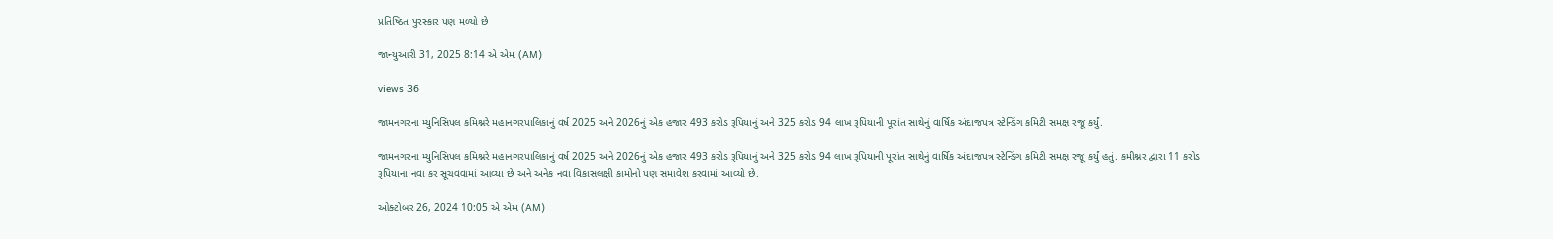પ્રતિષ્ઠિત પુરસ્કાર પણ મળ્યો છે

જાન્યુઆરી 31, 2025 8:14 એ એમ (AM)

views 36

જામનગરના મ્યુનિસિપલ કમિશ્નરે મહાનગરપાલિકાનું વર્ષ 2025 અને 2026નું એક હજાર 493 કરોડ રૂપિયાનું અને 325 કરોડ 94 લાખ રૂપિયાની પૂરાંત સાથેનું વાર્ષિક અંદાજપત્ર સ્ટેન્ડિંગ કમિટી સમક્ષ રજૂ કર્યું.

જામનગરના મ્યુનિસિપલ કમિશ્નરે મહાનગરપાલિકાનું વર્ષ 2025 અને 2026નું એક હજાર 493 કરોડ રૂપિયાનું અને 325 કરોડ 94 લાખ રૂપિયાની પૂરાંત સાથેનું વાર્ષિક અંદાજપત્ર સ્ટેન્ડિંગ કમિટી સમક્ષ રજૂ કર્યું હતું. કમીશ્નર દ્વારા 11 કરોડ રૂપિયાના નવા કર સૂચવવામાં આવ્યા છે અને અનેક નવા વિકાસલક્ષી કામોનો પણ સમાવેશ કરવામાં આવ્યો છે.

ઓક્ટોબર 26, 2024 10:05 એ એમ (AM)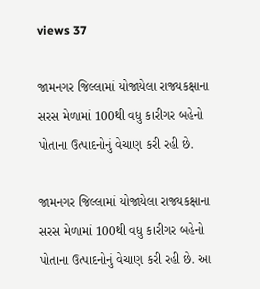views 37

જામનગર જિલ્લામાં યોજાયેલા રાજ્યકક્ષાના સરસ મેળામાં 100થી વધુ કારીગર બહેનો પોતાના ઉત્પાદનોનું વેચાણ કરી રહી છે.

જામનગર જિલ્લામાં યોજાયેલા રાજ્યકક્ષાના સરસ મેળામાં 100થી વધુ કારીગર બહેનો પોતાના ઉત્પાદનોનું વેચાણ કરી રહી છે. આ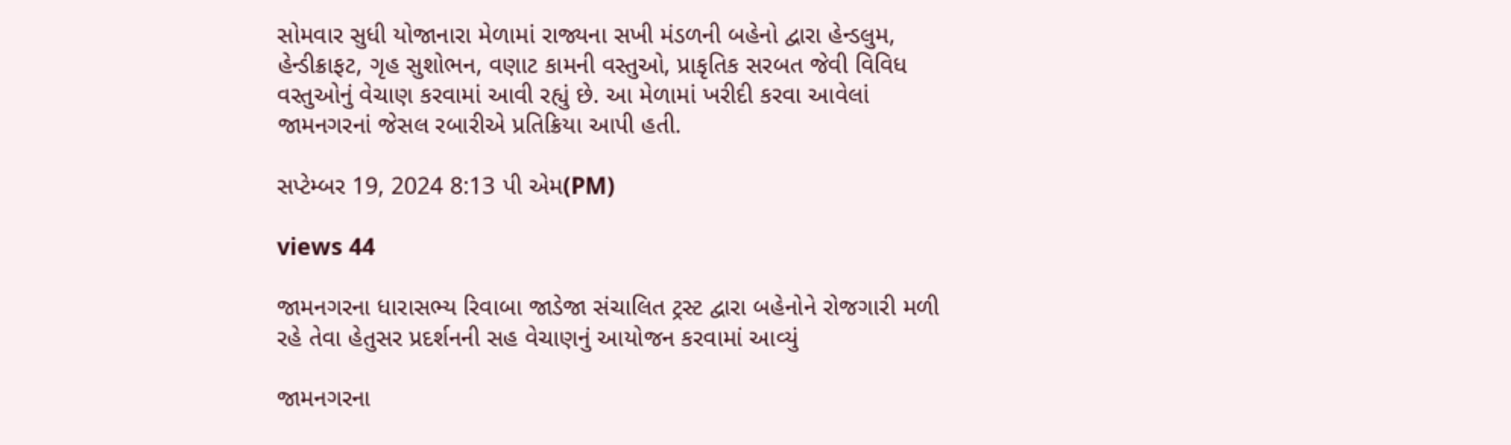સોમવાર સુધી યોજાનારા મેળામાં રાજ્યના સખી મંડળની બહેનો દ્વારા હેન્ડલુમ, હેન્ડીક્રાફટ, ગૃહ સુશોભન, વણાટ કામની વસ્તુઓ, પ્રાકૃતિક સરબત જેવી વિવિધ વસ્તુઓનું વેચાણ કરવામાં આવી રહ્યું છે. આ મેળામાં ખરીદી કરવા આવેલાં જામનગરનાં જેસલ રબારીએ પ્રતિક્રિયા આપી હતી.

સપ્ટેમ્બર 19, 2024 8:13 પી એમ(PM)

views 44

જામનગરના ધારાસભ્ય રિવાબા જાડેજા સંચાલિત ટ્રસ્ટ દ્વારા બહેનોને રોજગારી મળી રહે તેવા હેતુસર પ્રદર્શનની સહ વેચાણનું આયોજન કરવામાં આવ્યું

જામનગરના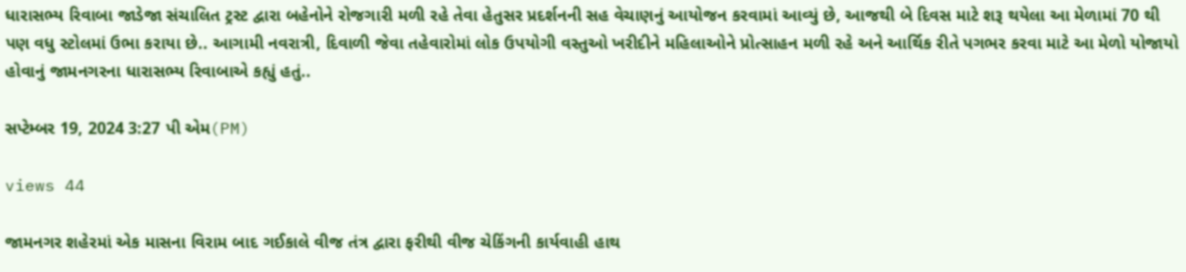ધારાસભ્ય રિવાબા જાડેજા સંચાલિત ટ્રસ્ટ દ્વારા બહેનોને રોજગારી મળી રહે તેવા હેતુસર પ્રદર્શનની સહ વેચાણનું આયોજન કરવામાં આવ્યું છે, આજથી બે દિવસ માટે શરૂ થયેલા આ મેળામાં 70 થી પણ વધુ સ્ટોલમાં ઉભા કરાયા છે.. આગામી નવરાત્રી, દિવાળી જેવા તહેવારોમાં લોક ઉપયોગી વસ્તુઓ ખરીદીને મહિલાઓને પ્રોત્સાહન મળી રહે અને આર્થિક રીતે પગભર કરવા માટે આ મેળો યોજાયો હોવાનું જામનગરના ધારાસભ્ય રિવાબાએ કહ્યું હતું..

સપ્ટેમ્બર 19, 2024 3:27 પી એમ(PM)

views 44

જામનગર શહેરમાં એક માસના વિરામ બાદ ગઈકાલે વીજ તંત્ર દ્વારા ફરીથી વીજ ચેકિંગની કાર્યવાહી હાથ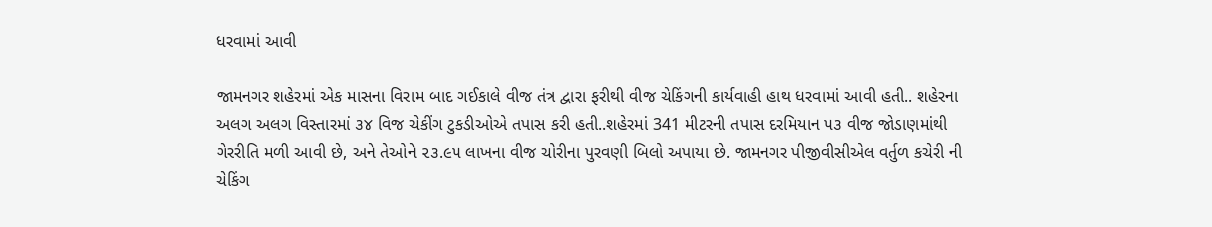ધરવામાં આવી

જામનગર શહેરમાં એક માસના વિરામ બાદ ગઈકાલે વીજ તંત્ર દ્વારા ફરીથી વીજ ચેકિંગની કાર્યવાહી હાથ ધરવામાં આવી હતી.. શહેરના અલગ અલગ વિસ્તારમાં ૩૪ વિજ ચેકીંગ ટુકડીઓએ તપાસ કરી હતી..શહેરમાં 341 મીટરની તપાસ દરમિયાન ૫૩ વીજ જોડાણમાંથી ગેરરીતિ મળી આવી છે, અને તેઓને ૨૩.૯૫ લાખના વીજ ચોરીના પુરવણી બિલો અપાયા છે. જામનગર પીજીવીસીએલ વર્તુળ કચેરી ની ચેકિંગ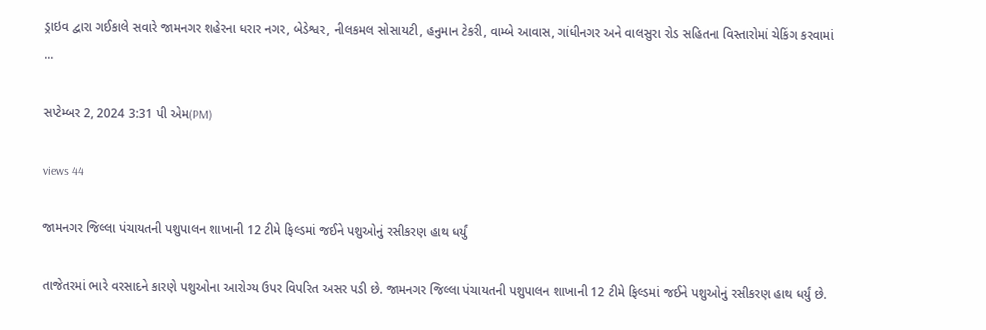ડ્રાઇવ દ્વારા ગઈકાલે સવારે જામનગર શહેરના ધરાર નગર, બેડેશ્વર, નીલકમલ સોસાયટી, હનુમાન ટેકરી, વામ્બે આવાસ, ગાંધીનગર અને વાલસુરા રોડ સહિતના વિસ્તારોમાં ચેકિંગ કરવામાં ...

સપ્ટેમ્બર 2, 2024 3:31 પી એમ(PM)

views 44

જામનગર જિલ્લા પંચાયતની પશુપાલન શાખાની 12 ટીમે ફિલ્ડમાં જઈને પશુઓનું રસીકરણ હાથ ધર્યું

તાજેતરમાં ભારે વરસાદને કારણે પશુઓના આરોગ્ય ઉપર વિપરિત અસર પડી છે. જામનગર જિલ્લા પંચાયતની પશુપાલન શાખાની 12 ટીમે ફિલ્ડમાં જઈને પશુઓનું રસીકરણ હાથ ધર્યું છે.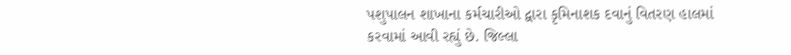પશુપાલન શાખાના કર્મચારીઓ દ્વારા કૃમિનાશક દવાનું વિતરણ હાલમાં કરવામાં આવી રહ્યું છે. જિલ્લા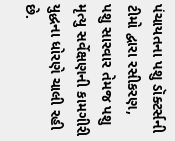પંચાયતના પશુ ડૉક્ટર્સની ટીમો દ્વારા રસીકરણ, પશુ સારવાર તેમજ પશુ મૃત્યુ સર્વેક્ષણની કામગીરી યુદ્ધના ધોરણે ચાલી રહી છે.